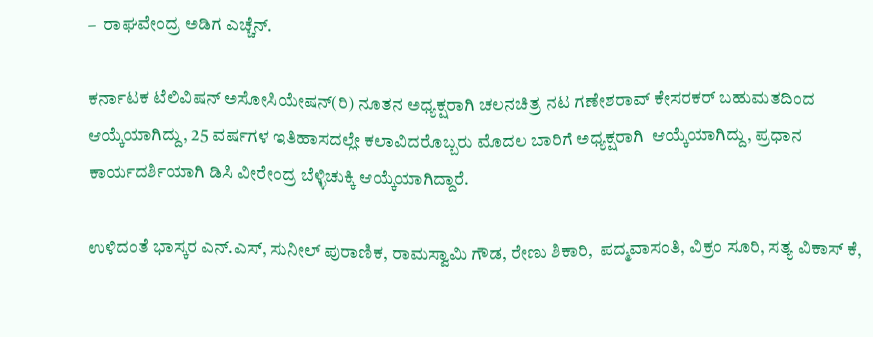–  ರಾಘವೇಂದ್ರ ಅಡಿಗ ಎಚ್ಚೆನ್.

ಕರ್ನಾಟಕ ಟೆಲಿವಿಷನ್ ಅಸೋಸಿಯೇಷನ್(ರಿ) ನೂತನ ಅಧ್ಯಕ್ಷರಾಗಿ ಚಲನಚಿತ್ರ ನಟ ಗಣೇಶರಾವ್ ಕೇಸರಕರ್ ಬಹುಮತದಿಂದ ಆಯ್ಕೆಯಾಗಿದ್ದು, 25 ವರ್ಷಗಳ ಇತಿಹಾಸದಲ್ಲೇ ಕಲಾವಿದರೊಬ್ಬರು ಮೊದಲ ಬಾರಿಗೆ ಅಧ್ಯಕ್ಷರಾಗಿ  ಆಯ್ಕೆಯಾಗಿದ್ದು, ಪ್ರಧಾನ ಕಾರ್ಯದರ್ಶಿಯಾಗಿ ಡಿಸಿ ವೀರೇಂದ್ರ ಬೆಳ್ಳಿಚುಕ್ಕಿ ಆಯ್ಕೆಯಾಗಿದ್ದಾರೆ.

ಉಳಿದಂತೆ ಭಾಸ್ಕರ ಎನ್.ಎಸ್, ಸುನೀಲ್ ಪುರಾಣಿಕ, ರಾಮಸ್ವಾಮಿ ಗೌಡ, ರೇಣು ಶಿಕಾರಿ,  ಪದ್ಮವಾಸಂತಿ, ವಿಕ್ರಂ ಸೂರಿ, ಸತ್ಯ ವಿಕಾಸ್ ಕೆ,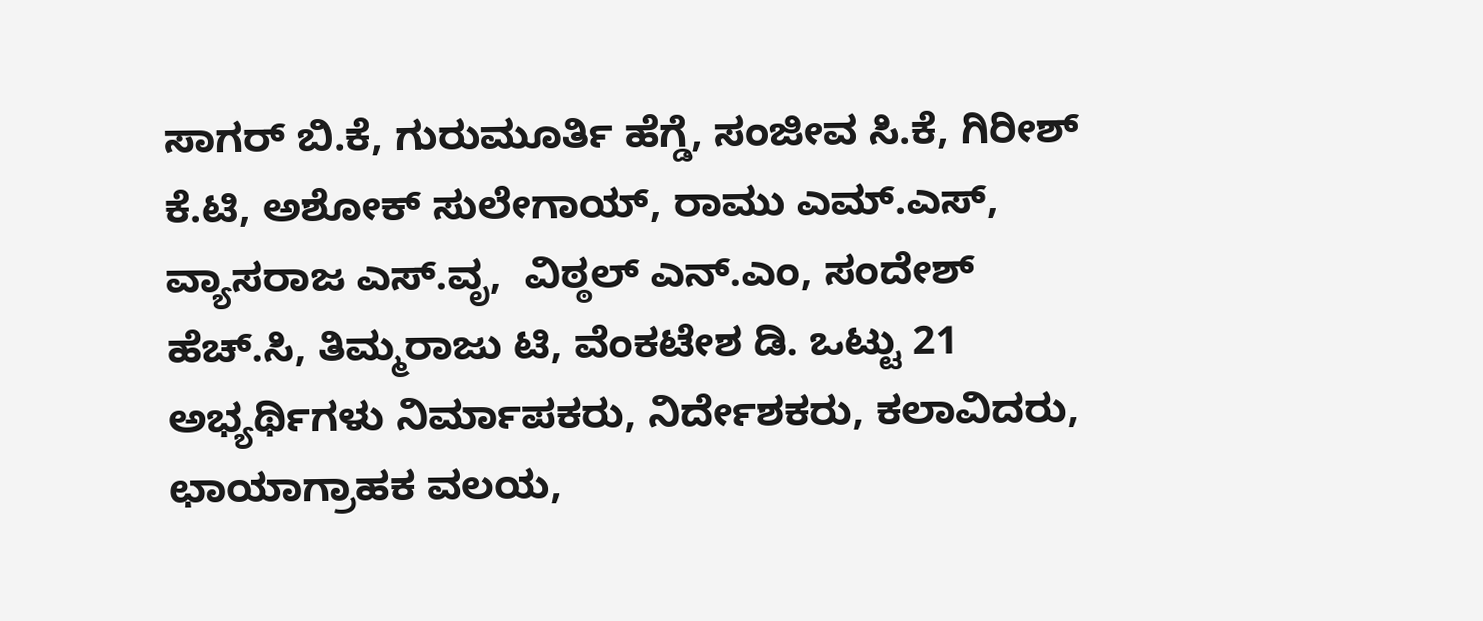ಸಾಗರ್ ಬಿ.ಕೆ, ಗುರುಮೂರ್ತಿ ಹೆಗ್ಡೆ, ಸಂಜೀವ ಸಿ.ಕೆ, ಗಿರೀಶ್ ಕೆ.ಟಿ, ಅಶೋಕ್ ಸುಲೇಗಾಯ್, ರಾಮು ಎಮ್.ಎಸ್, ವ್ಯಾಸರಾಜ ಎಸ್.ವೃ,  ವಿಠ್ಠಲ್ ಎನ್.ಎಂ, ಸಂದೇಶ್ ಹೆಚ್.ಸಿ, ತಿಮ್ಮರಾಜು ಟಿ, ವೆಂಕಟೇಶ ಡಿ. ಒಟ್ಟು 21 ಅಭ್ಯರ್ಥಿಗಳು ನಿರ್ಮಾಪಕರು, ನಿರ್ದೇಶಕರು, ಕಲಾವಿದರು, ಛಾಯಾಗ್ರಾಹಕ ವಲಯ,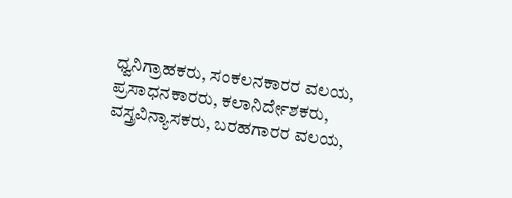ಧ್ವನಿಗ್ರಾಹಕರು, ಸಂಕಲನಕಾರರ ವಲಯ, ಪ್ರಸಾಧನಕಾರರು, ಕಲಾನಿರ್ದೇಶಕರು, ವಸ್ತ್ರವಿನ್ಯಾಸಕರು, ಬರಹಗಾರರ ವಲಯ,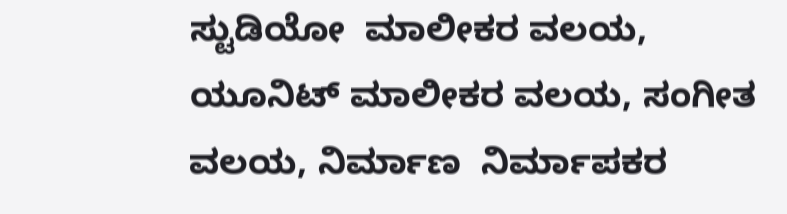ಸ್ಟುಡಿಯೋ  ಮಾಲೀಕರ ವಲಯ, ಯೂನಿಟ್ ಮಾಲೀಕರ ವಲಯ, ಸಂಗೀತ ವಲಯ, ನಿರ್ಮಾಣ  ನಿರ್ಮಾಪಕರ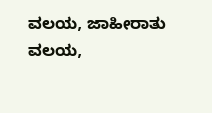ವಲಯ, ಜಾಹೀರಾತು ವಲಯ,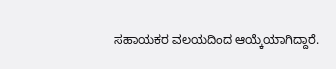ಸಹಾಯಕರ ವಲಯದಿಂದ ಆಯ್ಕೆಯಾಗಿದ್ದಾರೆ.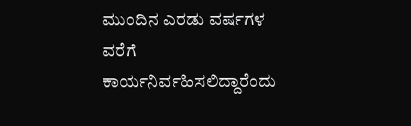ಮುಂದಿನ ಎರಡು ವರ್ಷಗಳ ವರೆಗೆ ಕಾರ್ಯನಿರ್ವಹಿಸಲಿದ್ದಾರೆಂದು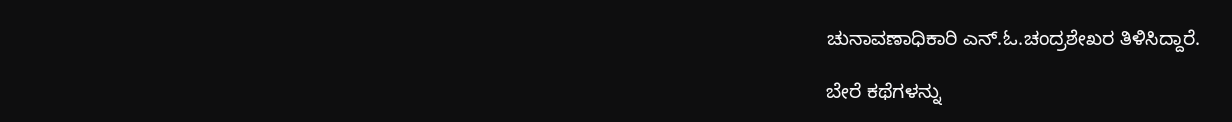ಚುನಾವಣಾಧಿಕಾರಿ ಎನ್.ಓ.ಚಂದ್ರಶೇಖರ ತಿಳಿಸಿದ್ದಾರೆ.

ಬೇರೆ ಕಥೆಗಳನ್ನು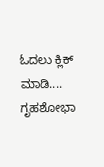ಓದಲು ಕ್ಲಿಕ್ ಮಾಡಿ....
ಗೃಹಶೋಭಾ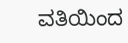ವತಿಯಿಂದ